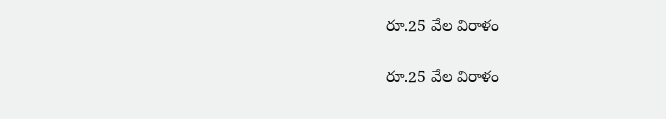రూ.25 వేల విరాళం

రూ.25 వేల విరాళం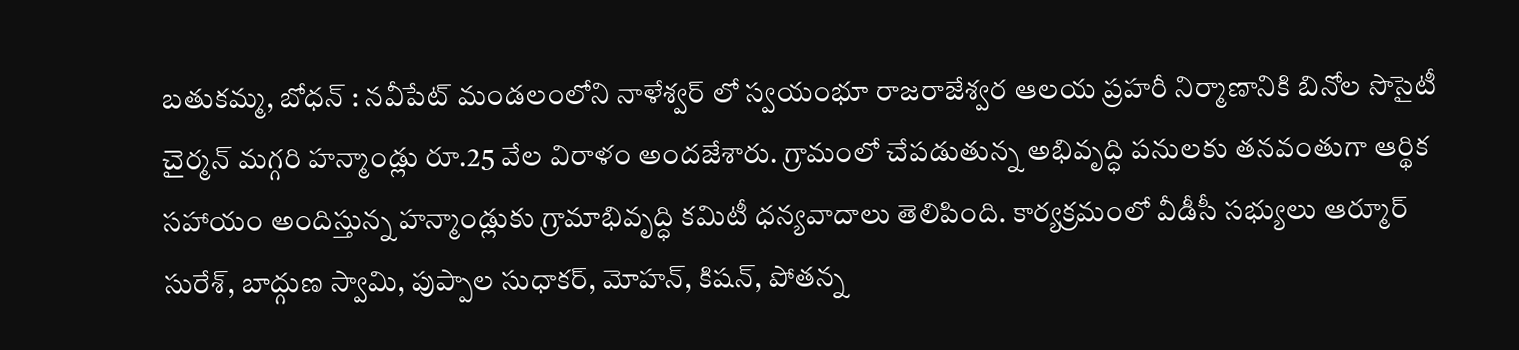బతుకమ్మ, బోధన్ : నవీపేట్ మండలంలోని నాళేశ్వర్ లో స్వయంభూ రాజరాజేశ్వర ఆలయ ప్రహరీ నిర్మాణానికి బినోల సొసైటీ చైర్మన్ మగ్గరి హన్మాండ్లు రూ.25 వేల విరాళం అందజేశారు. గ్రామంలో చేపడుతున్న అభివృద్ధి పనులకు తనవంతుగా ఆర్థిక సహాయం అందిస్తున్న హన్మాండ్లుకు గ్రామాభివృద్ధి కమిటీ ధన్యవాదాలు తెలిపింది. కార్యక్రమంలో వీడీసీ సభ్యులు ఆర్మూర్ సురేశ్, బాద్గుణ స్వామి, పుప్పాల సుధాకర్, మోహన్, కిషన్, పోతన్న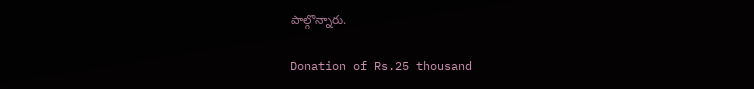పాల్గొన్నారు.

Donation of Rs.25 thousand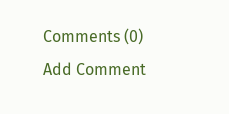Comments (0)
Add Comment